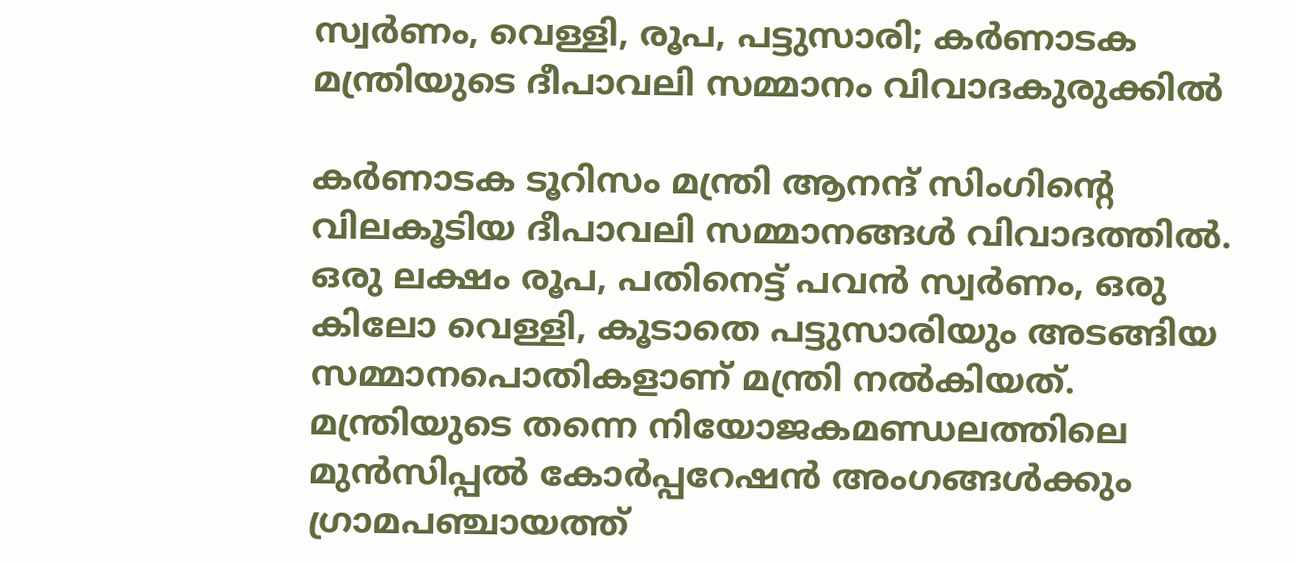സ്വര്‍ണം, വെള്ളി, രൂപ, പട്ടുസാരി; കര്‍ണാടക മന്ത്രിയുടെ ദീപാവലി സമ്മാനം വിവാദകുരുക്കില്‍

കര്‍ണാടക ടൂറിസം മന്ത്രി ആനന്ദ് സിംഗിന്റെ വിലകൂടിയ ദീപാവലി സമ്മാനങ്ങള്‍ വിവാദത്തില്‍. ഒരു ലക്ഷം രൂപ, പതിനെട്ട് പവന്‍ സ്വര്‍ണം, ഒരു കിലോ വെള്ളി, കൂടാതെ പട്ടുസാരിയും അടങ്ങിയ സമ്മാനപൊതികളാണ് മന്ത്രി നല്‍കിയത്. മന്ത്രിയുടെ തന്നെ നിയോജകമണ്ഡലത്തിലെ മുന്‍സിപ്പല്‍ കോര്‍പ്പറേഷന്‍ അംഗങ്ങള്‍ക്കും ഗ്രാമപഞ്ചായത്ത്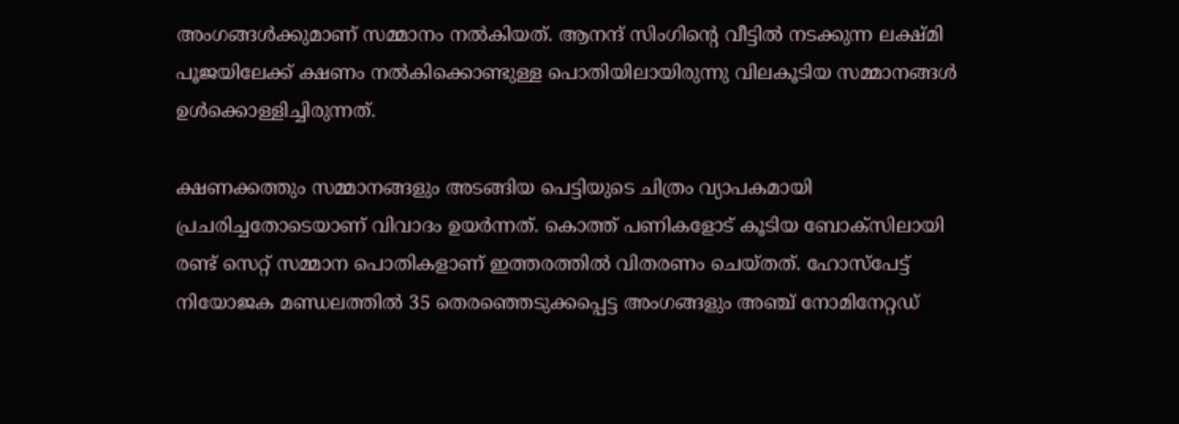അംഗങ്ങള്‍ക്കുമാണ് സമ്മാനം നല്‍കിയത്. ആനന്ദ് സിംഗിന്റെ വീട്ടില്‍ നടക്കുന്ന ലക്ഷ്മി പൂജയിലേക്ക് ക്ഷണം നല്‍കിക്കൊണ്ടുള്ള പൊതിയിലായിരുന്നു വിലകൂടിയ സമ്മാനങ്ങള്‍ ഉള്‍ക്കൊള്ളിച്ചിരുന്നത്.

ക്ഷണക്കത്തും സമ്മാനങ്ങളും അടങ്ങിയ പെട്ടിയുടെ ചിത്രം വ്യാപകമായി പ്രചരിച്ചതോടെയാണ് വിവാദം ഉയര്‍ന്നത്. കൊത്ത് പണികളോട് കൂടിയ ബോക്‌സിലായി രണ്ട് സെറ്റ് സമ്മാന പൊതികളാണ് ഇത്തരത്തില്‍ വിതരണം ചെയ്തത്. ഹോസ്‌പേട്ട് നിയോജക മണ്ഡലത്തില്‍ 35 തെരഞ്ഞെടുക്കപ്പെട്ട അംഗങ്ങളും അഞ്ച് നോമിനേറ്റഡ്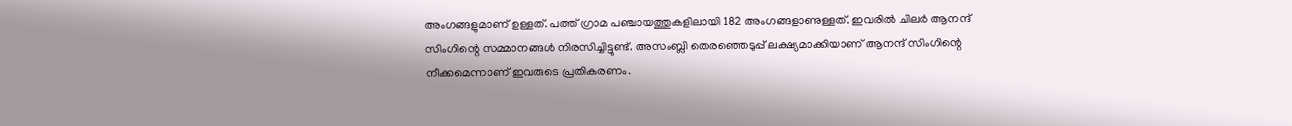അംഗങ്ങളുമാണ് ഉള്ളത്. പത്ത് ഗ്രാമ പഞ്ചായത്തുകളിലായി 182 അംഗങ്ങളാണുള്ളത്. ഇവരില്‍ ചിലര്‍ ആനന്ദ് സിംഗിന്റെ സമ്മാനങ്ങള്‍ നിരസിച്ചിട്ടുണ്ട്. അസംബ്ലി തെരഞ്ഞെടുപ്പ് ലക്ഷ്യമാക്കിയാണ് ആനന്ദ് സിംഗിന്റെ നീക്കമെന്നാണ് ഇവരുടെ പ്രതികരണം.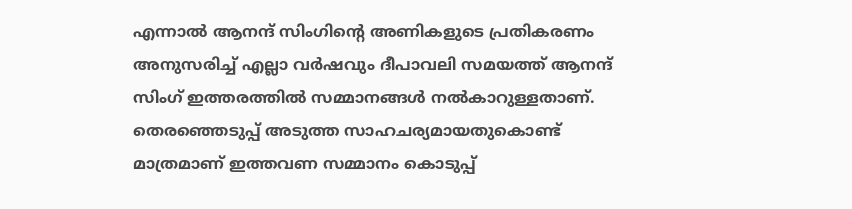എന്നാല്‍ ആനന്ദ് സിംഗിന്റെ അണികളുടെ പ്രതികരണം അനുസരിച്ച് എല്ലാ വര്‍ഷവും ദീപാവലി സമയത്ത് ആനന്ദ് സിംഗ് ഇത്തരത്തില്‍ സമ്മാനങ്ങള്‍ നല്‍കാറുള്ളതാണ്. തെരഞ്ഞെടുപ്പ് അടുത്ത സാഹചര്യമായതുകൊണ്ട് മാത്രമാണ് ഇത്തവണ സമ്മാനം കൊടുപ്പ്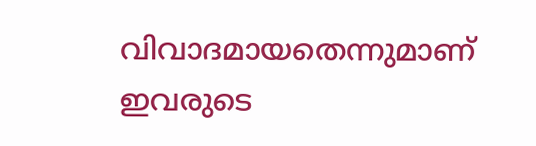വിവാദമായതെന്നുമാണ് ഇവരുടെ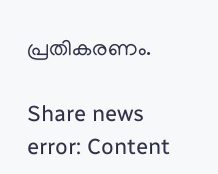പ്രതികരണം.

Share news
error: Content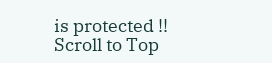is protected !!
Scroll to Top